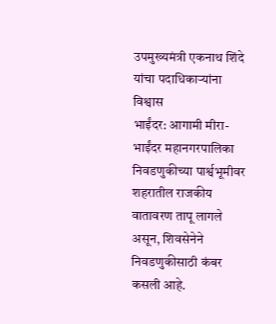उपमुख्यमंत्री एकनाथ शिंदे यांचा पदाधिकाऱ्यांना विश्वास
भाईंदर: आगामी मीरा-भाईंदर महानगरपालिका निवडणुकीच्या पार्श्वभूमीवर शहरातील राजकीय वातावरण तापू लागले असून, शिवसेनेने निवडणुकीसाठी कंबर कसली आहे.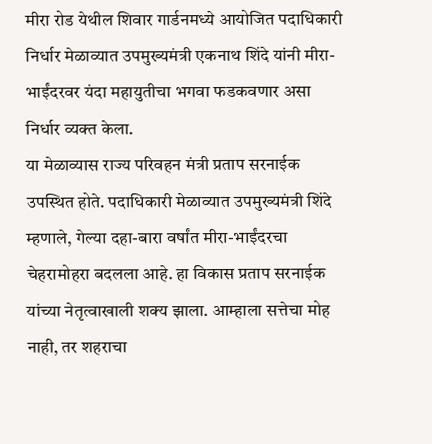मीरा रोड येथील शिवार गार्डनमध्ये आयोजित पदाधिकारी निर्धार मेळाव्यात उपमुख्यमंत्री एकनाथ शिंदे यांनी मीरा-भाईंदरवर यंदा महायुतीचा भगवा फडकवणार असा निर्धार व्यक्त केला.
या मेळाव्यास राज्य परिवहन मंत्री प्रताप सरनाईक उपस्थित होते. पदाधिकारी मेळाव्यात उपमुख्यमंत्री शिंदे म्हणाले, गेल्या दहा-बारा वर्षांत मीरा-भाईंदरचा चेहरामोहरा बदलला आहे. हा विकास प्रताप सरनाईक यांच्या नेतृत्वाखाली शक्य झाला. आम्हाला सत्तेचा मोह नाही, तर शहराचा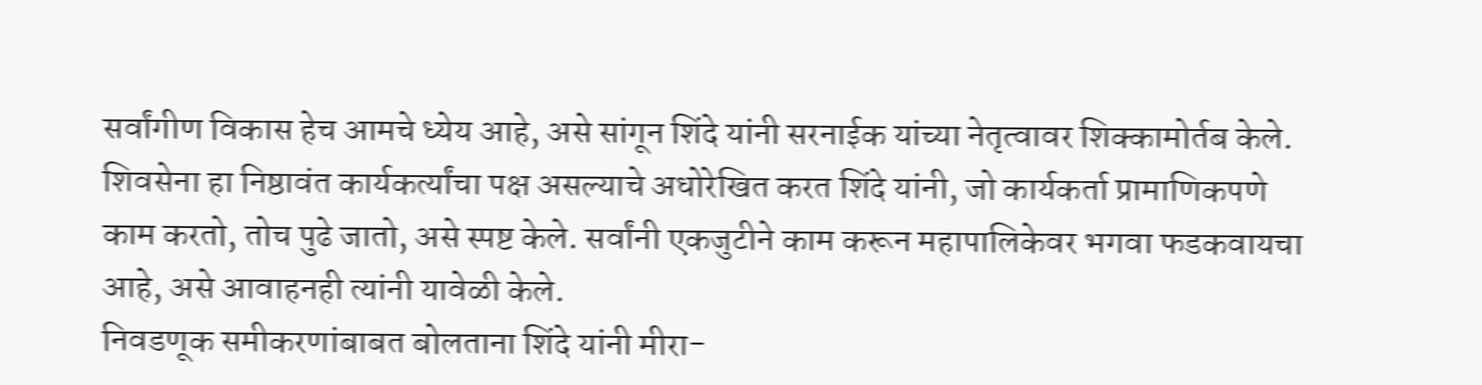सर्वांगीण विकास हेच आमचे ध्येय आहे, असे सांगून शिंदे यांनी सरनाईक यांच्या नेतृत्वावर शिक्कामोर्तब केले.
शिवसेना हा निष्ठावंत कार्यकर्त्यांचा पक्ष असल्याचे अधोरेखित करत शिंदे यांनी, जो कार्यकर्ता प्रामाणिकपणे काम करतो, तोच पुढे जातो, असे स्पष्ट केले. सर्वांनी एकजुटीने काम करून महापालिकेवर भगवा फडकवायचा आहे, असे आवाहनही त्यांनी यावेळी केले.
निवडणूक समीकरणांबाबत बोलताना शिंदे यांनी मीरा-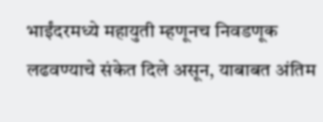भाईंदरमध्ये महायुती म्हणूनच निवडणूक लढवण्याचे संकेत दिले असून, याबाबत अंतिम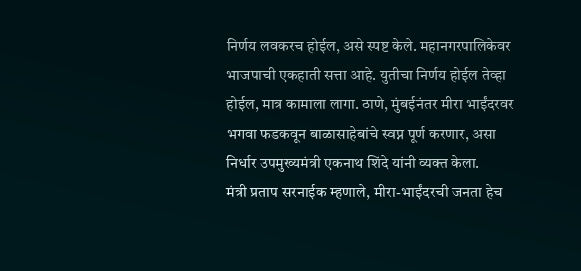निर्णय लवकरच होईल, असे स्पष्ट केले. महानगरपालिकेवर भाजपाची एकहाती सत्ता आहे. युतीचा निर्णय होईल तेव्हा होईल, मात्र कामाला लागा. ठाणे, मुंबईनंतर मीरा भाईंदरवर भगवा फडकवून बाळासाहेबांचे स्वप्न पूर्ण करणार, असा निर्धार उपमुख्यमंत्री एकनाथ शिंदे यांनी व्यक्त केला.
मंत्री प्रताप सरनाईक म्हणाले, मीरा-भाईंदरची जनता हेच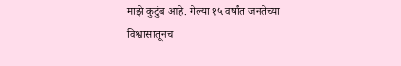माझे कुटुंब आहे. गेल्या १५ वर्षांत जनतेच्या विश्वासातूनच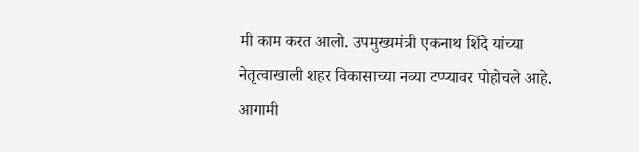मी काम करत आलो. उपमुख्यमंत्री एकनाथ शिंदे यांच्या नेतृत्वाखाली शहर विकासाच्या नव्या टप्प्यावर पोहोचले आहे. आगामी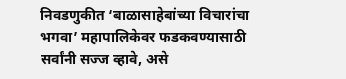निवडणुकीत ‘बाळासाहेबांच्या विचारांचा भगवा’ महापालिकेवर फडकवण्यासाठी सर्वांनी सज्ज व्हावे, असे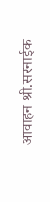आवाहन श्री.सरनाईक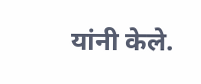यांनी केले.